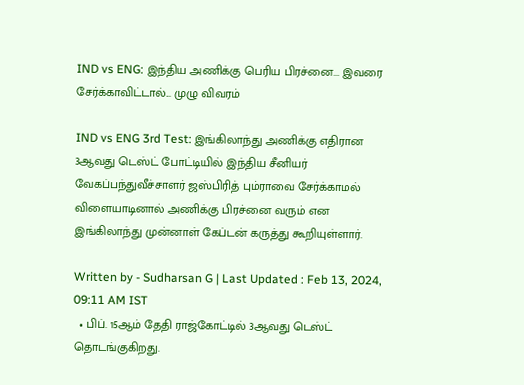IND vs ENG: இந்திய அணிக்கு பெரிய பிரச்னை... இவரை சேர்க்காவிட்டால்... முழு விவரம்

IND vs ENG 3rd Test: இங்கிலாந்து அணிக்கு எதிரான 3ஆவது டெஸ்ட் போட்டியில் இந்திய சீனியர் வேகப்பந்துவீச்சாளர் ஜஸ்பிரித் பும்ராவை சேர்க்காமல் விளையாடினால் அணிக்கு பிரச்னை வரும் என இங்கிலாந்து முன்னாள் கேப்டன் கருத்து கூறியுள்ளார்.

Written by - Sudharsan G | Last Updated : Feb 13, 2024, 09:11 AM IST
  • பிப். 15ஆம் தேதி ராஜ்கோட்டில் 3ஆவது டெஸ்ட் தொடங்குகிறது.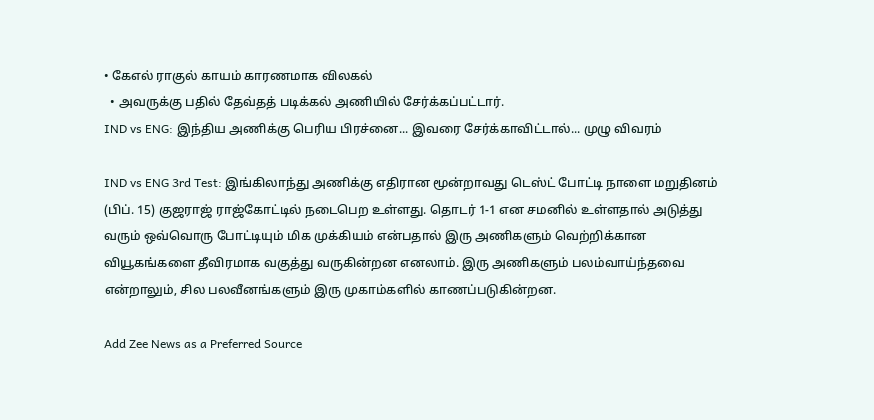• கேஎல் ராகுல் காயம் காரணமாக விலகல்
  • அவருக்கு பதில் தேவ்தத் படிக்கல் அணியில் சேர்க்கப்பட்டார்.
IND vs ENG: இந்திய அணிக்கு பெரிய பிரச்னை... இவரை சேர்க்காவிட்டால்... முழு விவரம்

IND vs ENG 3rd Test: இங்கிலாந்து அணிக்கு எதிரான மூன்றாவது டெஸ்ட் போட்டி நாளை மறுதினம் (பிப். 15) குஜராஜ் ராஜ்கோட்டில் நடைபெற உள்ளது. தொடர் 1-1 என சமனில் உள்ளதால் அடுத்து வரும் ஒவ்வொரு போட்டியும் மிக முக்கியம் என்பதால் இரு அணிகளும் வெற்றிக்கான வியூகங்களை தீவிரமாக வகுத்து வருகின்றன எனலாம். இரு அணிகளும் பலம்வாய்ந்தவை என்றாலும், சில பலவீனங்களும் இரு முகாம்களில் காணப்படுகின்றன.

Add Zee News as a Preferred Source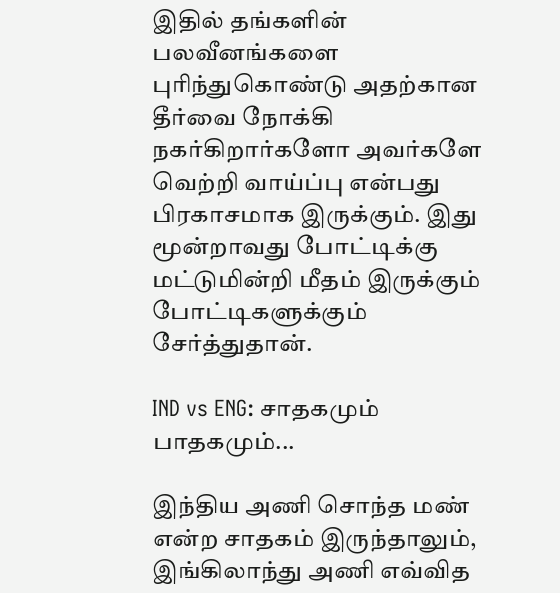இதில் தங்களின் பலவீனங்களை புரிந்துகொண்டு அதற்கான தீர்வை நோக்கி நகர்கிறார்களோ அவர்களே வெற்றி வாய்ப்பு என்பது பிரகாசமாக இருக்கும். இது மூன்றாவது போட்டிக்கு மட்டுமின்றி மீதம் இருக்கும் போட்டிகளுக்கும் சேர்த்துதான்.

IND vs ENG: சாதகமும் பாதகமும்...

இந்திய அணி சொந்த மண் என்ற சாதகம் இருந்தாலும், இங்கிலாந்து அணி எவ்வித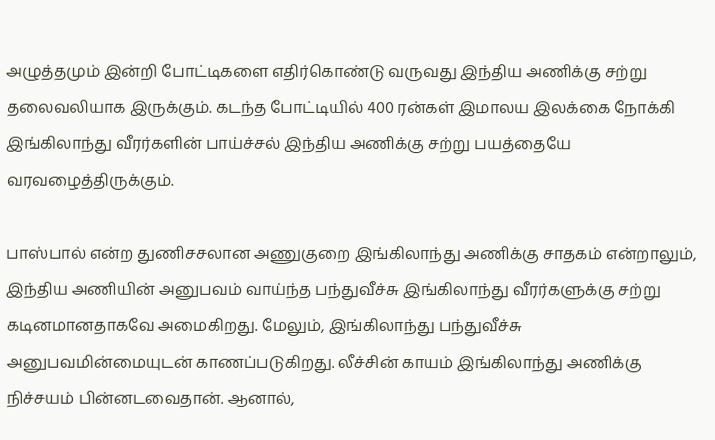அழுத்தமும் இன்றி போட்டிகளை எதிர்கொண்டு வருவது இந்திய அணிக்கு சற்று தலைவலியாக இருக்கும். கடந்த போட்டியில் 400 ரன்கள் இமாலய இலக்கை நோக்கி இங்கிலாந்து வீரர்களின் பாய்ச்சல் இந்திய அணிக்கு சற்று பயத்தையே வரவழைத்திருக்கும்.

பாஸ்பால் என்ற துணிசசலான அணுகுறை இங்கிலாந்து அணிக்கு சாதகம் என்றாலும், இந்திய அணியின் அனுபவம் வாய்ந்த பந்துவீச்சு இங்கிலாந்து வீரர்களுக்கு சற்று கடினமானதாகவே அமைகிறது. மேலும், இங்கிலாந்து பந்துவீச்சு அனுபவமின்மையுடன் காணப்படுகிறது. லீச்சின் காயம் இங்கிலாந்து அணிக்கு நிச்சயம் பின்னடவைதான். ஆனால்,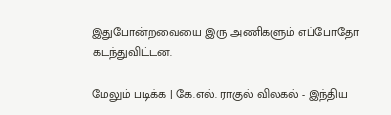இதுபோன்றவையை இரு அணிகளும் எப்போதோ கடந்துவிட்டன.

மேலும் படிக்க | கே.எல். ராகுல் விலகல் - இந்திய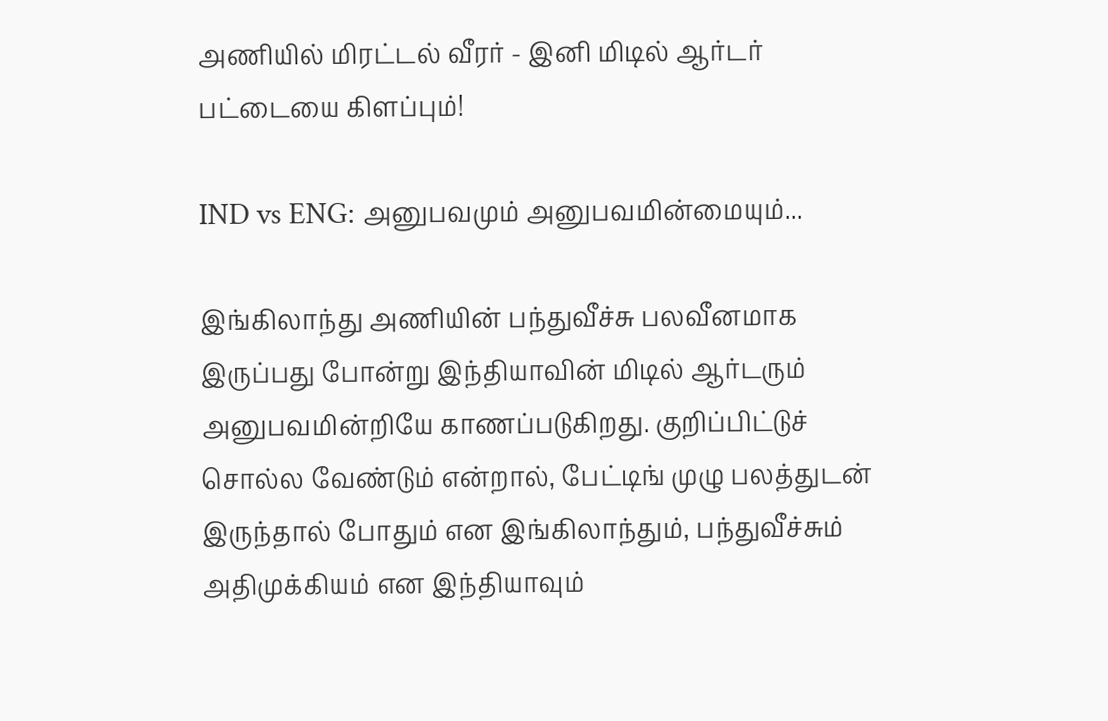அணியில் மிரட்டல் வீரர் - இனி மிடில் ஆர்டர் பட்டையை கிளப்பும்!

IND vs ENG: அனுபவமும் அனுபவமின்மையும்...

இங்கிலாந்து அணியின் பந்துவீச்சு பலவீனமாக இருப்பது போன்று இந்தியாவின் மிடில் ஆர்டரும் அனுபவமின்றியே காணப்படுகிறது. குறிப்பிட்டுச் சொல்ல வேண்டும் என்றால், பேட்டிங் முழு பலத்துடன் இருந்தால் போதும் என இங்கிலாந்தும், பந்துவீச்சும் அதிமுக்கியம் என இந்தியாவும்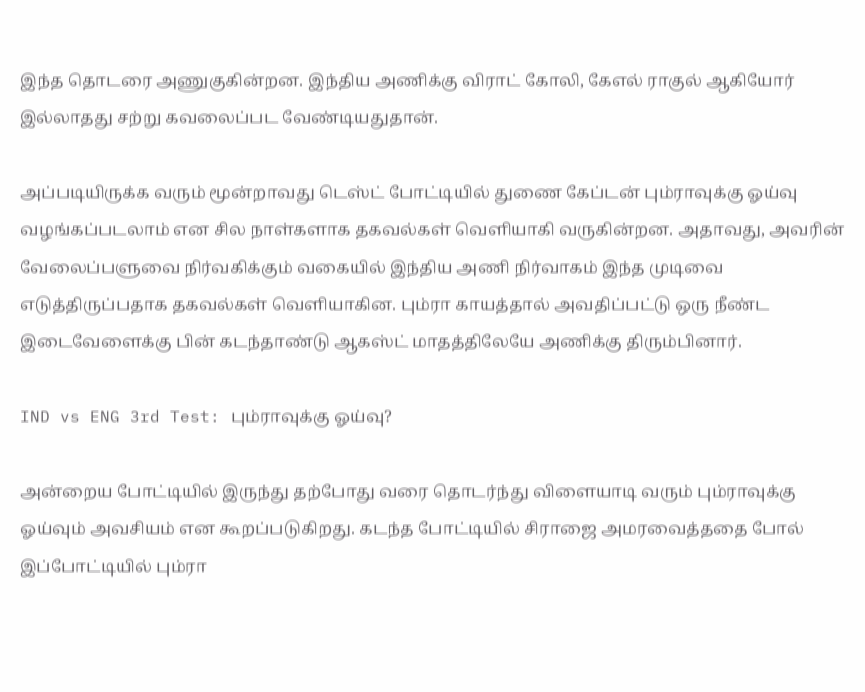இந்த தொடரை அணுகுகின்றன. இந்திய அணிக்கு விராட் கோலி, கேஎல் ராகுல் ஆகியோர் இல்லாதது சற்று கவலைப்பட வேண்டியதுதான்.

அப்படியிருக்க வரும் மூன்றாவது டெஸ்ட் போட்டியில் துணை கேப்டன் பும்ராவுக்கு ஓய்வு வழங்கப்படலாம் என சில நாள்களாக தகவல்கள் வெளியாகி வருகின்றன. அதாவது, அவரின் வேலைப்பளுவை நிர்வகிக்கும் வகையில் இந்திய அணி நிர்வாகம் இந்த முடிவை எடுத்திருப்பதாக தகவல்கள் வெளியாகின. பும்ரா காயத்தால் அவதிப்பட்டு ஒரு நீண்ட இடைவேளைக்கு பின் கடந்தாண்டு ஆகஸ்ட் மாதத்திலேயே அணிக்கு திரும்பினார்.

IND vs ENG 3rd Test: பும்ராவுக்கு ஓய்வு?

அன்றைய போட்டியில் இருந்து தற்போது வரை தொடர்ந்து விளையாடி வரும் பும்ராவுக்கு ஓய்வும் அவசியம் என கூறப்படுகிறது. கடந்த போட்டியில் சிராஜை அமரவைத்ததை போல் இப்போட்டியில் பும்ரா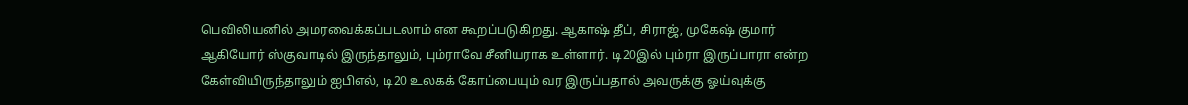பெவிலியனில் அமரவைக்கப்படலாம் என கூறப்படுகிறது. ஆகாஷ் தீப், சிராஜ், முகேஷ் குமார் ஆகியோர் ஸ்குவாடில் இருந்தாலும், பும்ராவே சீனியராக உள்ளார். டி20இல் பும்ரா இருப்பாரா என்ற கேள்வியிருந்தாலும் ஐபிஎல், டி20 உலகக் கோப்பையும் வர இருப்பதால் அவருக்கு ஓய்வுக்கு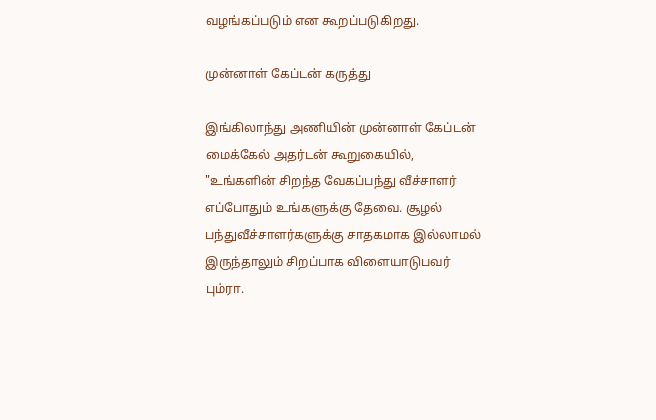வழங்கப்படும் என கூறப்படுகிறது.

முன்னாள் கேப்டன் கருத்து

இங்கிலாந்து அணியின் முன்னாள் கேப்டன் மைக்கேல் அதர்டன் கூறுகையில், "உங்களின் சிறந்த வேகப்பந்து வீச்சாளர் எப்போதும் உங்களுக்கு தேவை. சூழல் பந்துவீச்சாளர்களுக்கு சாதகமாக இல்லாமல் இருந்தாலும் சிறப்பாக விளையாடுபவர் பும்ரா.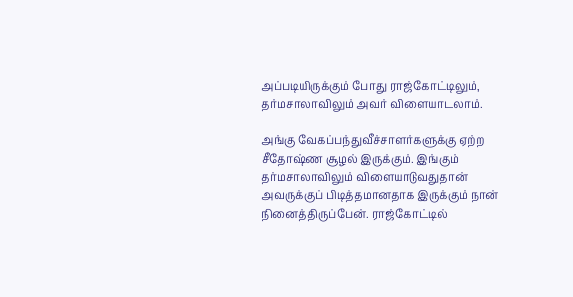அப்படியிருக்கும் போது ராஜ்கோட்டிலும், தர்மசாலாவிலும் அவர் விளையாடலாம்.

அங்கு வேகப்பந்துவீச்சாளர்களுக்கு ஏற்ற சீதோஷ்ண சூழல் இருக்கும். இங்கும் தர்மசாலாவிலும் விளையாடுவதுதான் அவருக்குப் பிடித்தமானதாக இருக்கும் நான் நினைத்திருப்பேன். ராஜ்கோட்டில்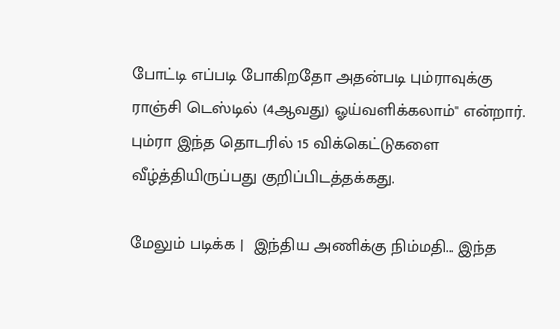போட்டி எப்படி போகிறதோ அதன்படி பும்ராவுக்கு ராஞ்சி டெஸ்டில் (4ஆவது) ஓய்வளிக்கலாம்" என்றார். பும்ரா இந்த தொடரில் 15 விக்கெட்டுகளை வீழ்த்தியிருப்பது குறிப்பிடத்தக்கது.

மேலும் படிக்க |  இந்திய அணிக்கு நிம்மதி... இந்த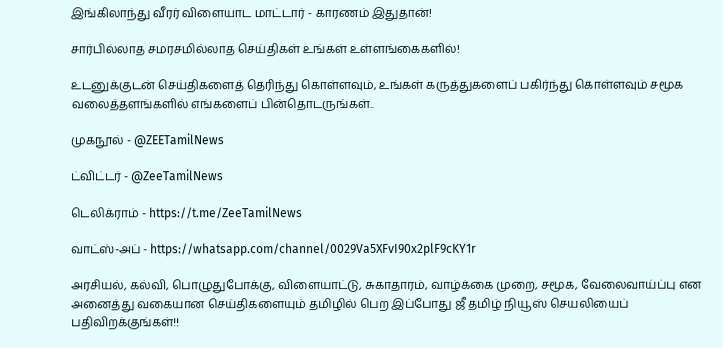இங்கிலாந்து வீரர் விளையாட மாட்டார் - காரணம் இதுதான்!

சார்பில்லாத சமரசமில்லாத செய்திகள் உங்கள் உள்ளங்கைகளில்!

உடனுக்குடன் செய்திகளைத் தெரிந்து கொள்ளவும், உங்கள் கருத்துகளைப் பகிர்ந்து கொள்ளவும் சமூக வலைத்தளங்களில் எங்களைப் பின்தொடருங்கள்..

முகநூல் - @ZEETamilNews

ட்விட்டர் - @ZeeTamilNews

டெலிக்ராம் - https://t.me/ZeeTamilNews

வாட்ஸ்-அப் - https://whatsapp.com/channel/0029Va5XFvI90x2plF9cKY1r

அரசியல், கல்வி, பொழுதுபோக்கு, விளையாட்டு, சுகாதாரம், வாழ்க்கை முறை, சமூக, வேலைவாய்ப்பு என அனைத்து வகையான செய்திகளையும் தமிழில் பெற இப்போது ஜீ தமிழ் நியூஸ் செயலியைப் பதிவிறக்குங்கள்!!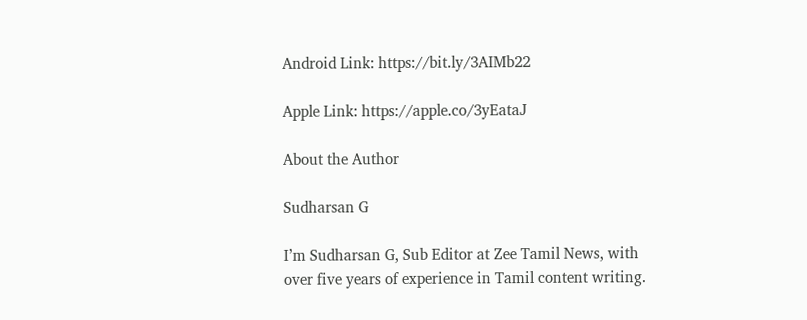Android Link: https://bit.ly/3AIMb22

Apple Link: https://apple.co/3yEataJ

About the Author

Sudharsan G

I’m Sudharsan G, Sub Editor at Zee Tamil News, with over five years of experience in Tamil content writing.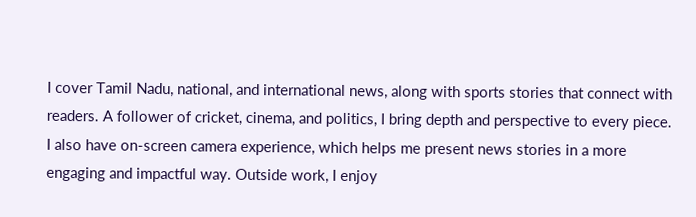I cover Tamil Nadu, national, and international news, along with sports stories that connect with readers. A follower of cricket, cinema, and politics, I bring depth and perspective to every piece. I also have on-screen camera experience, which helps me present news stories in a more engaging and impactful way. Outside work, I enjoy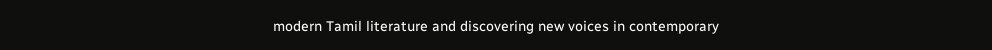modern Tamil literature and discovering new voices in contemporary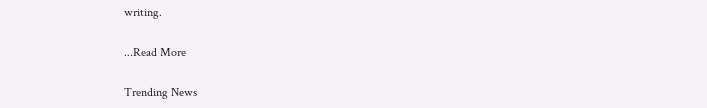writing.

...Read More

Trending News